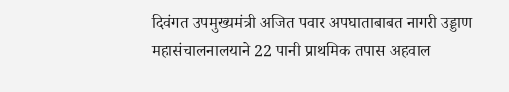दिवंगत उपमुख्यमंत्री अजित पवार अपघाताबाबत नागरी उड्डाण महासंचालनालयाने 22 पानी प्राथमिक तपास अहवाल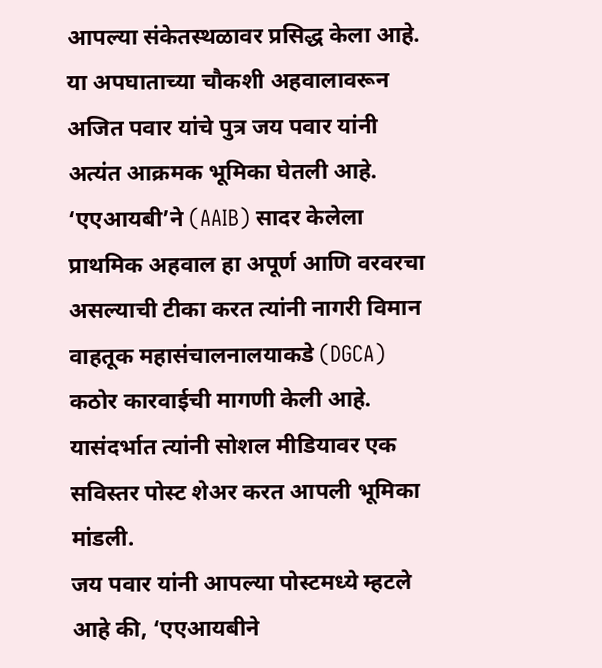आपल्या संकेतस्थळावर प्रसिद्ध केला आहे. या अपघाताच्या चौकशी अहवालावरून अजित पवार यांचे पुत्र जय पवार यांनी अत्यंत आक्रमक भूमिका घेतली आहे. ‘एएआयबी’ने (AAIB) सादर केलेला प्राथमिक अहवाल हा अपूर्ण आणि वरवरचा असल्याची टीका करत त्यांनी नागरी विमान वाहतूक महासंचालनालयाकडे (DGCA) कठोर कारवाईची मागणी केली आहे. यासंदर्भात त्यांनी सोशल मीडियावर एक सविस्तर पोस्ट शेअर करत आपली भूमिका मांडली.
जय पवार यांनी आपल्या पोस्टमध्ये म्हटले आहे की, ‘एएआयबीने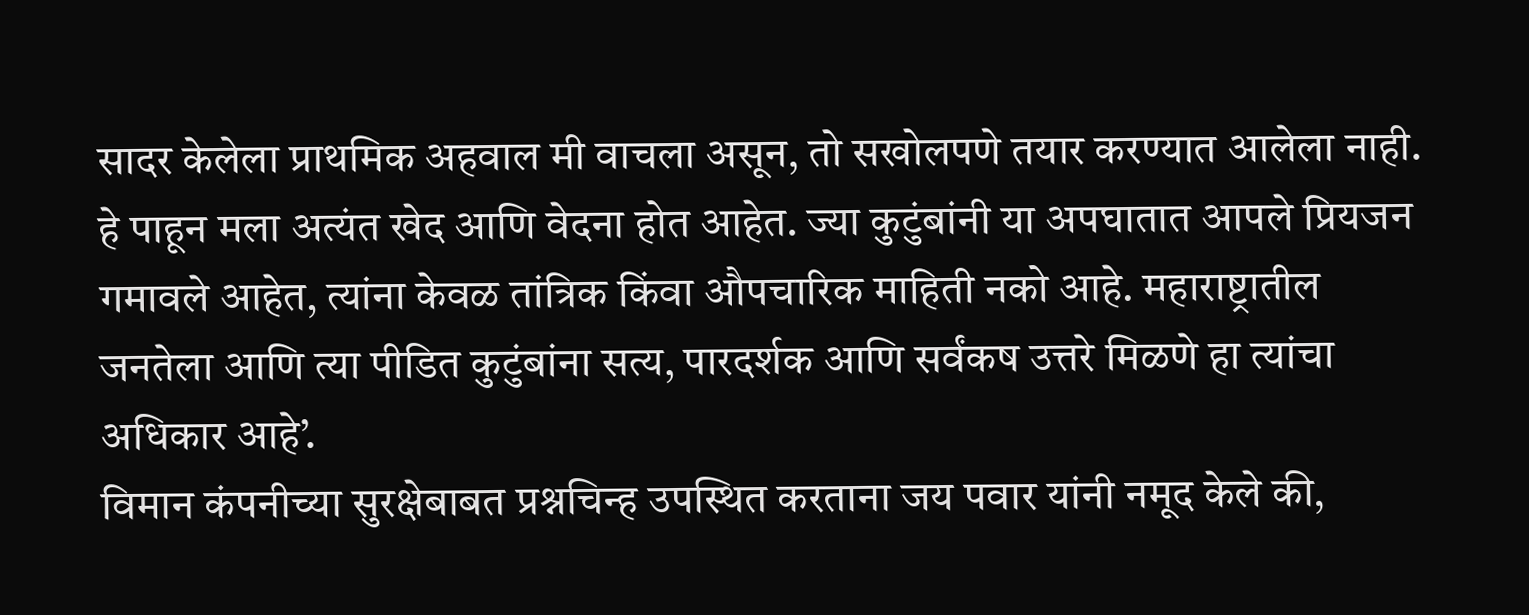सादर केलेला प्राथमिक अहवाल मी वाचला असून, तो सखोलपणे तयार करण्यात आलेला नाही. हे पाहून मला अत्यंत खेद आणि वेदना होत आहेत. ज्या कुटुंबांनी या अपघातात आपले प्रियजन गमावले आहेत, त्यांना केवळ तांत्रिक किंवा औपचारिक माहिती नको आहे. महाराष्ट्रातील जनतेला आणि त्या पीडित कुटुंबांना सत्य, पारदर्शक आणि सर्वंकष उत्तरे मिळणे हा त्यांचा अधिकार आहे’.
विमान कंपनीच्या सुरक्षेबाबत प्रश्नचिन्ह उपस्थित करताना जय पवार यांनी नमूद केले की,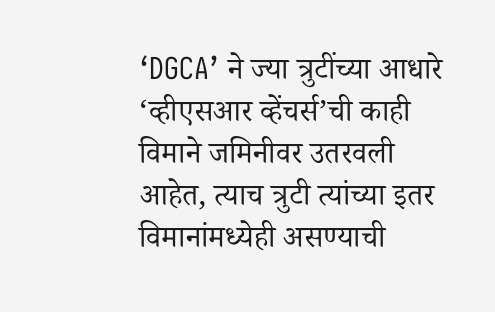‘DGCA’ ने ज्या त्रुटींच्या आधारे ‘व्हीएसआर व्हेंचर्स’ची काही विमाने जमिनीवर उतरवली आहेत, त्याच त्रुटी त्यांच्या इतर विमानांमध्येही असण्याची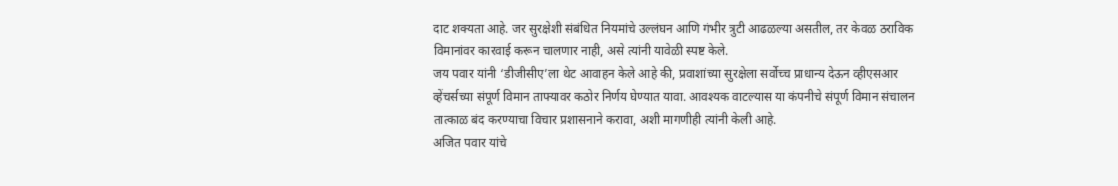दाट शक्यता आहे. जर सुरक्षेशी संबंधित नियमांचे उल्लंघन आणि गंभीर त्रुटी आढळल्या असतील, तर केवळ ठराविक विमानांवर कारवाई करून चालणार नाही, असे त्यांनी यावेळी स्पष्ट केले.
जय पवार यांनी ‘डीजीसीए’ला थेट आवाहन केले आहे की, प्रवाशांच्या सुरक्षेला सर्वोच्च प्राधान्य देऊन व्हीएसआर व्हेंचर्सच्या संपूर्ण विमान ताफ्यावर कठोर निर्णय घेण्यात यावा. आवश्यक वाटल्यास या कंपनीचे संपूर्ण विमान संचालन तात्काळ बंद करण्याचा विचार प्रशासनाने करावा, अशी मागणीही त्यांनी केली आहे.
अजित पवार यांचे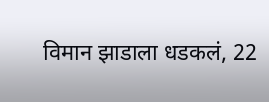विमान झाडाला धडकलं, 22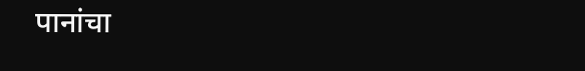पानांचा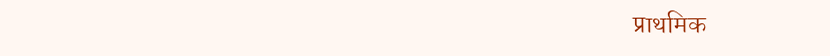प्राथमिक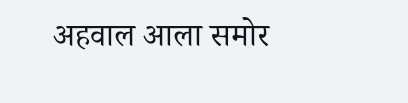अहवाल आला समोर